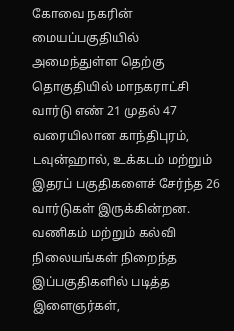கோவை நகரின் மையப்பகுதியில் அமைந்துள்ள தெற்கு தொகுதியில் மாநகராட்சி வார்டு எண் 21 முதல் 47 வரையிலான காந்திபுரம், டவுன்ஹால், உக்கடம் மற்றும் இதரப் பகுதிகளைச் சேர்ந்த 26 வார்டுகள் இருக்கின்றன.
வணிகம் மற்றும் கல்வி நிலையங்கள் நிறைந்த இப்பகுதிகளில் படித்த இளைஞர்கள்,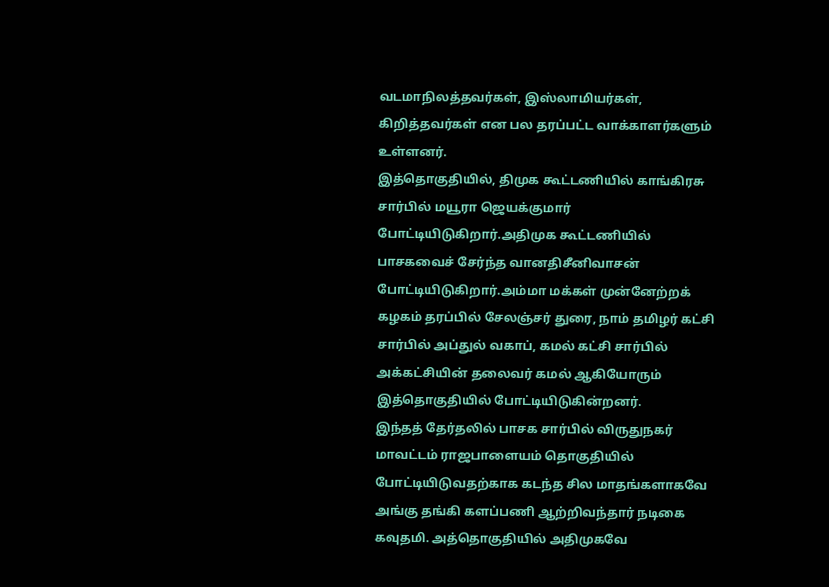வடமாநிலத்தவர்கள், இஸ்லாமியர்கள், கிறித்தவர்கள் என பல தரப்பட்ட வாக்காளர்களும் உள்ளனர்.
இத்தொகுதியில், திமுக கூட்டணியில் காங்கிரசு சார்பில் மயூரா ஜெயக்குமார் போட்டியிடுகிறார்.அதிமுக கூட்டணியில் பாசகவைச் சேர்ந்த வானதிசீனிவாசன் போட்டியிடுகிறார்.அம்மா மக்கள் முன்னேற்றக் கழகம் தரப்பில் சேலஞ்சர் துரை, நாம் தமிழர் கட்சி சார்பில் அப்துல் வகாப், கமல் கட்சி சார்பில் அக்கட்சியின் தலைவர் கமல் ஆகியோரும் இத்தொகுதியில் போட்டியிடுகின்றனர்.
இந்தத் தேர்தலில் பாசக சார்பில் விருதுநகர் மாவட்டம் ராஜபாளையம் தொகுதியில் போட்டியிடுவதற்காக கடந்த சில மாதங்களாகவே அங்கு தங்கி களப்பணி ஆற்றிவந்தார் நடிகை கவுதமி. அத்தொகுதியில் அதிமுகவே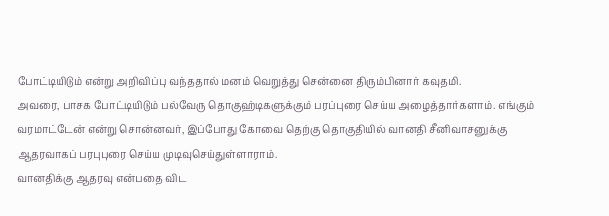போட்டியிடும் என்று அறிவிப்பு வந்ததால் மனம் வெறுத்து சென்னை திரும்பினார் கவுதமி.
அவரை, பாசக போட்டியிடும் பல்வேரு தொகுஹ்டிகளுக்கும் பரப்புரை செய்ய அழைத்தார்களாம். எங்கும் வரமாட்டேன் என்று சொன்னவர், இப்போது கோவை தெற்கு தொகுதியில் வானதி சீனிவாசனுக்கு ஆதரவாகப் பரபுபுரை செய்ய முடிவுசெய்துள்ளாராம்.
வானதிக்கு ஆதரவு என்பதை விட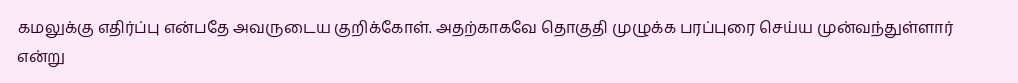கமலுக்கு எதிர்ப்பு என்பதே அவருடைய குறிக்கோள். அதற்காகவே தொகுதி முழுக்க பரப்புரை செய்ய முன்வந்துள்ளார் என்று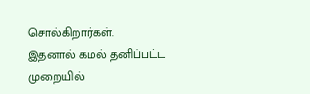சொல்கிறார்கள்.
இதனால் கமல் தனிப்பட்ட முறையில்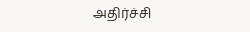அதிர்ச்சி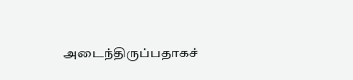அடைந்திருப்பதாகச்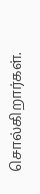சொல்கிறார்கள்.